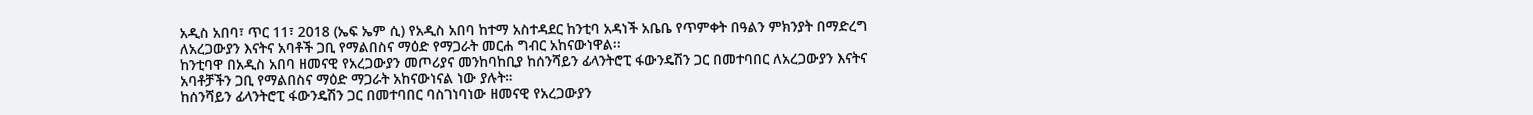አዲስ አበባ፣ ጥር 11፣ 2018 (ኤፍ ኤም ሲ) የአዲስ አበባ ከተማ አስተዳደር ከንቲባ አዳነች አቤቤ የጥምቀት በዓልን ምክንያት በማድረግ ለአረጋውያን እናትና አባቶች ጋቢ የማልበስና ማዕድ የማጋራት መርሐ ግብር አከናውነዋል፡፡
ከንቲባዋ በአዲስ አበባ ዘመናዊ የአረጋውያን መጦሪያና መንከባከቢያ ከሰንሻይን ፊላንትሮፒ ፋውንዴሽን ጋር በመተባበር ለአረጋውያን እናትና አባቶቻችን ጋቢ የማልበስና ማዕድ ማጋራት አከናውነናል ነው ያሉት።
ከሰንሻይን ፊላንትሮፒ ፋውንዴሽን ጋር በመተባበር ባስገነባነው ዘመናዊ የአረጋውያን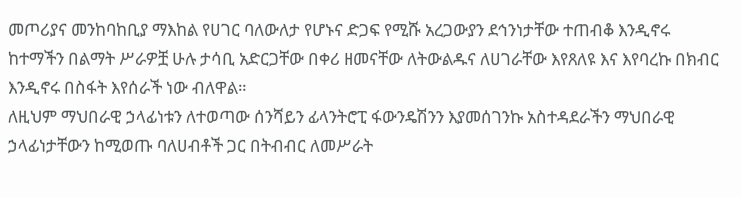መጦሪያና መንከባከቢያ ማእከል የሀገር ባለውለታ የሆኑና ድጋፍ የሚሹ አረጋውያን ደኅንነታቸው ተጠብቆ እንዲኖሩ ከተማችን በልማት ሥራዎቿ ሁሉ ታሳቢ አድርጋቸው በቀሪ ዘመናቸው ለትውልዱና ለሀገራቸው እየጸለዩ እና እየባረኩ በክብር እንዲኖሩ በስፋት እየሰራች ነው ብለዋል።
ለዚህም ማህበራዊ ኃላፊነቱን ለተወጣው ሰንሻይን ፊላንትሮፒ ፋውንዴሽንን እያመሰገንኩ አስተዳደራችን ማህበራዊ ኃላፊነታቸውን ከሚወጡ ባለሀብቶች ጋር በትብብር ለመሥራት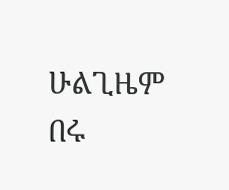ሁልጊዜም በሩ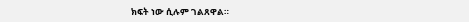ክፍት ነው ሲሉም ገልጸዋል።